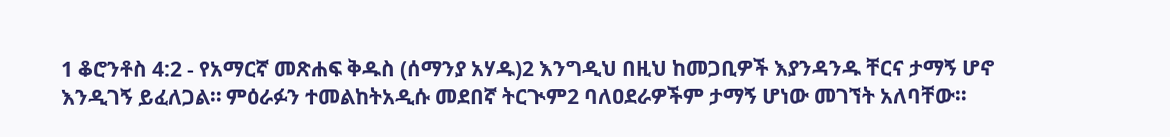1 ቆሮንቶስ 4:2 - የአማርኛ መጽሐፍ ቅዱስ (ሰማንያ አሃዱ)2 እንግዲህ በዚህ ከመጋቢዎች እያንዳንዱ ቸርና ታማኝ ሆኖ እንዲገኝ ይፈለጋል። ምዕራፉን ተመልከትአዲሱ መደበኛ ትርጒም2 ባለዐደራዎችም ታማኝ ሆነው መገኘት አለባቸው።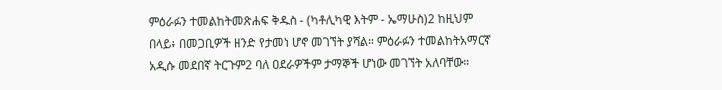ምዕራፉን ተመልከትመጽሐፍ ቅዱስ - (ካቶሊካዊ እትም - ኤማሁስ)2 ከዚህም በላይ፥ በመጋቢዎች ዘንድ የታመነ ሆኖ መገኘት ያሻል። ምዕራፉን ተመልከትአማርኛ አዲሱ መደበኛ ትርጉም2 ባለ ዐደራዎችም ታማኞች ሆነው መገኘት አለባቸው።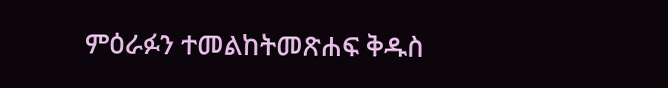ምዕራፉን ተመልከትመጽሐፍ ቅዱስ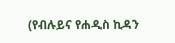(የብሉይና የሐዲስ ኪዳን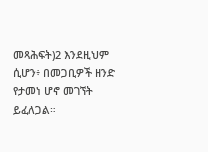መጻሕፍት)2 እንደዚህም ሲሆን፥ በመጋቢዎች ዘንድ የታመነ ሆኖ መገኘት ይፈለጋል።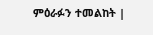ምዕራፉን ተመልከት |